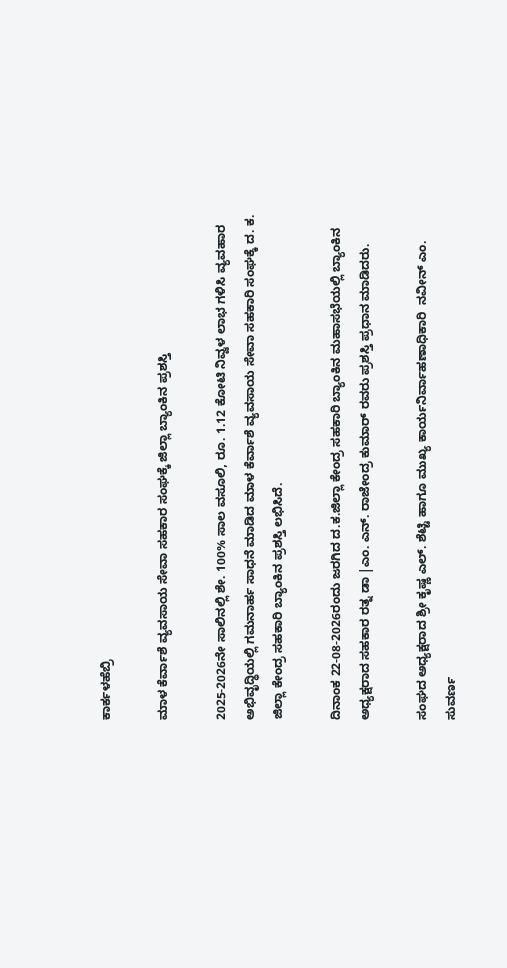ಕಾರ್ಕಳಹೆಬ್ರಿ

ಮಾಳ ಕೆರ್ವಾಶೆ ವ್ಯವಸಾಯ ಸೇವಾ ಸಹಕಾರ ಸಂಘಕ್ಕೆ ಜಿಲ್ಲಾ ಬ್ಯಾಂಕಿನ ಪ್ರಶಸ್ತಿ

2025-2026ನೇ ಸಾಲಿನಲ್ಲಿ ಶೇ. 100% ಸಾಲ ವಸೂಲಿ, ರೂ. 1.12 ಕೋಟಿ ನಿವ್ವಳ ಲಾಭ ಗಳಿಸಿ ವ್ಯವಹಾರ ಅಭಿವೃದ್ಧಿಯಲ್ಲಿ ಗಮನಾರ್ಹ ಸಾಧನೆ ಮಾಡಿದ ಮಾಳ ಕೆರ್ವಾಶೆ ವ್ಯವಸಾಯ ಸೇವಾ ಸಹಕಾರಿ ಸಂಘಕ್ಕೆ ದ. ಕ. ಜಿಲ್ಲಾ ಕೇಂದ್ರ ಸಹಕಾರಿ ಬ್ಯಾಂಕಿನ ಪ್ರಶಸ್ತಿ ಲಭಿಸಿದೆ.

ದಿನಾಂಕ 22-08-2026ರಂದು ಜರಗಿದ ದ.ಕ.ಜಿಲ್ಲಾ ಕೇಂದ್ರ ಸಹಕಾರಿ ಬ್ಯಾಂಕಿನ ಮಹಾಸಭೆಯಲ್ಲಿ ಬ್ಯಾಂಕಿನ ಅಧ್ಯಕ್ಷರಾದ ಸಹಕಾರ ರತ್ನ ಡಾ |ಎಂ. ಎನ್. ರಾಜೇಂದ್ರ ಕುಮಾರ್ ರವರು ಪ್ರಶಸ್ತಿ ಪ್ರಧಾನ ಮಾಡಿದರು.

ಸಂಘದ ಅಧ್ಯಕ್ಷರಾದ ಶ್ರೀ ಕೃಷ್ಣ ಎಲ್. ಶೆಟ್ಟಿ ಹಾಗೂ ಮುಖ್ಯ ಕಾರ್ಯನಿರ್ವಾಹಣಾಧಿಕಾರಿ  ನವೀನ್ ಎಂ. ಸುವರ್ಣ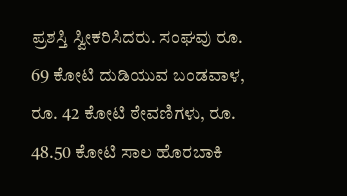ಪ್ರಶಸ್ತಿ ಸ್ವೀಕರಿಸಿದರು. ಸಂಘವು ರೂ. 69 ಕೋಟಿ ದುಡಿಯುವ ಬಂಡವಾಳ, ರೂ. 42 ಕೋಟಿ ಠೇವಣಿಗಳು, ರೂ. 48.50 ಕೋಟಿ ಸಾಲ ಹೊರಬಾಕಿ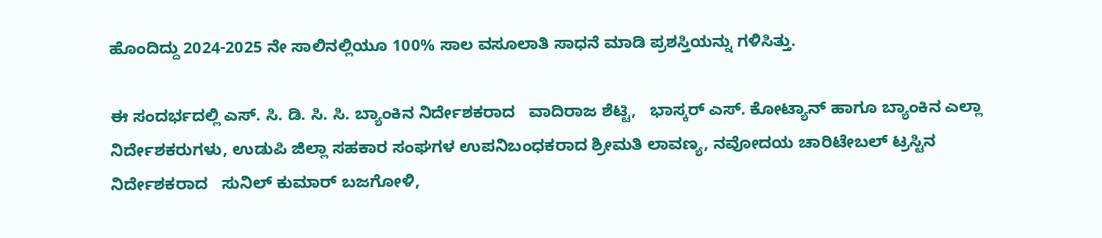ಹೊಂದಿದ್ದು 2024-2025 ನೇ ಸಾಲಿನಲ್ಲಿಯೂ 100% ಸಾಲ ವಸೂಲಾತಿ ಸಾಧನೆ ಮಾಡಿ ಪ್ರಶಸ್ತಿಯನ್ನು ಗಳಿಸಿತ್ತು.

ಈ ಸಂದರ್ಭದಲ್ಲಿ ಎಸ್. ಸಿ. ಡಿ. ಸಿ. ಸಿ. ಬ್ಯಾಂಕಿನ ನಿರ್ದೇಶಕರಾದ   ವಾದಿರಾಜ ಶೆಟ್ಟಿ,   ಭಾಸ್ಕರ್ ಎಸ್. ಕೋಟ್ಯಾನ್ ಹಾಗೂ ಬ್ಯಾಂಕಿನ ಎಲ್ಲಾ ನಿರ್ದೇಶಕರುಗಳು, ಉಡುಪಿ ಜಿಲ್ಲಾ ಸಹಕಾರ ಸಂಘಗಳ ಉಪನಿಬಂಧಕರಾದ ಶ್ರೀಮತಿ ಲಾವಣ್ಯ, ನವೋದಯ ಚಾರಿಟೇಬಲ್ ಟ್ರಸ್ಟಿನ ನಿರ್ದೇಶಕರಾದ   ಸುನಿಲ್ ಕುಮಾರ್ ಬಜಗೋಳಿ,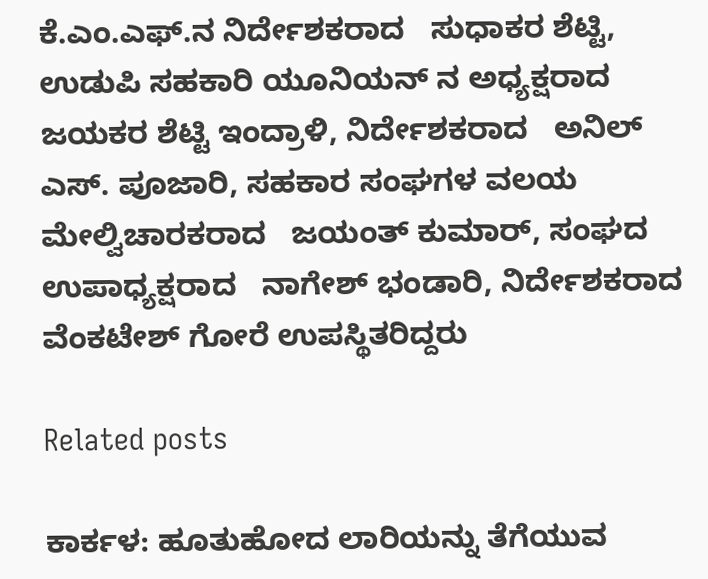ಕೆ.ಎಂ.ಎಫ್.ನ ನಿರ್ದೇಶಕರಾದ   ಸುಧಾಕರ ಶೆಟ್ಟಿ, ಉಡುಪಿ ಸಹಕಾರಿ ಯೂನಿಯನ್ ನ ಅಧ್ಯಕ್ಷರಾದ   ಜಯಕರ ಶೆಟ್ಟಿ ಇಂದ್ರಾಳಿ, ನಿರ್ದೇಶಕರಾದ   ಅನಿಲ್ ಎಸ್. ಪೂಜಾರಿ, ಸಹಕಾರ ಸಂಘಗಳ ವಲಯ ಮೇಲ್ವಿಚಾರಕರಾದ   ಜಯಂತ್ ಕುಮಾರ್, ಸಂಘದ ಉಪಾಧ್ಯಕ್ಷರಾದ   ನಾಗೇಶ್ ಭಂಡಾರಿ, ನಿರ್ದೇಶಕರಾದ   ವೆಂಕಟೇಶ್ ಗೋರೆ ಉಪಸ್ಥಿತರಿದ್ದರು

Related posts

ಕಾರ್ಕಳ: ಹೂತುಹೋದ ಲಾರಿಯನ್ನು ತೆಗೆಯುವ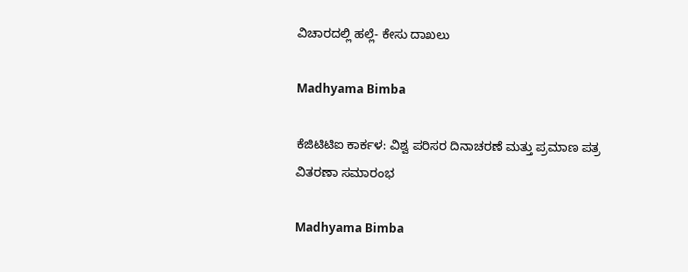ವಿಚಾರದಲ್ಲಿ ಹಲ್ಲೆ- ಕೇಸು ದಾಖಲು

Madhyama Bimba

ಕೆಜಿಟಿಟಿಐ ಕಾರ್ಕಳ: ವಿಶ್ವ ಪರಿಸರ ದಿನಾಚರಣೆ ಮತ್ತು ಪ್ರಮಾಣ ಪತ್ರ ವಿತರಣಾ ಸಮಾರಂಭ

Madhyama Bimba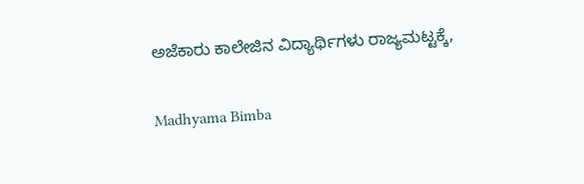ಅಜೆಕಾರು ಕಾಲೇಜಿನ ವಿದ್ಯಾರ್ಥಿಗಳು ರಾಜ್ಯಮಟ್ಟಕ್ಕೆ,

Madhyama Bimba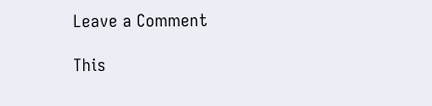Leave a Comment

This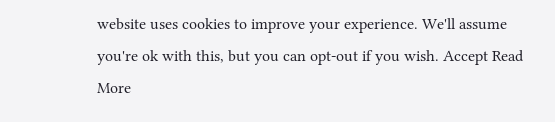website uses cookies to improve your experience. We'll assume you're ok with this, but you can opt-out if you wish. Accept Read More